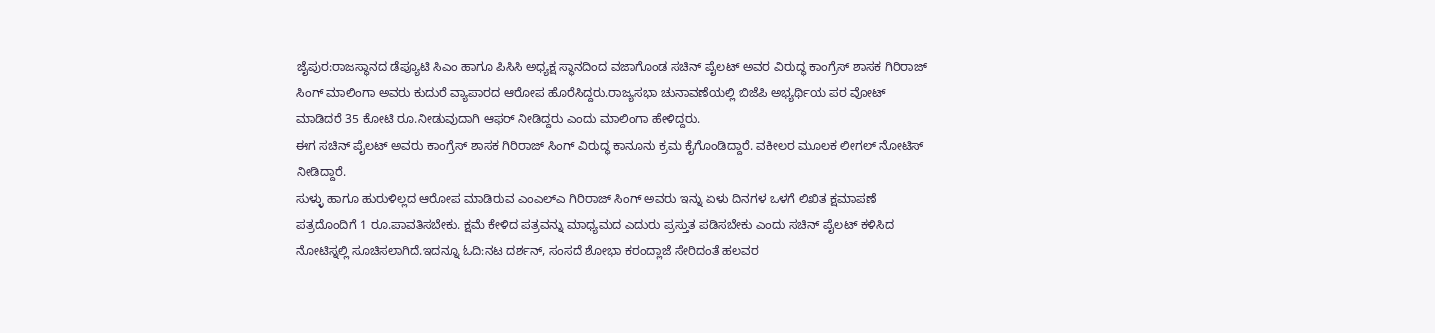ಜೈಪುರ:ರಾಜಸ್ಥಾನದ ಡೆಪ್ಯೂಟಿ ಸಿಎಂ ಹಾಗೂ ಪಿಸಿಸಿ ಅಧ್ಯಕ್ಷ ಸ್ಥಾನದಿಂದ ವಜಾಗೊಂಡ ಸಚಿನ್ ಪೈಲಟ್ ಅವರ ವಿರುದ್ಧ ಕಾಂಗ್ರೆಸ್ ಶಾಸಕ ಗಿರಿರಾಜ್ ಸಿಂಗ್ ಮಾಲಿಂಗಾ ಅವರು ಕುದುರೆ ವ್ಯಾಪಾರದ ಆರೋಪ ಹೊರೆಸಿದ್ದರು.ರಾಜ್ಯಸಭಾ ಚುನಾವಣೆಯಲ್ಲಿ ಬಿಜೆಪಿ ಅಭ್ಯರ್ಥಿಯ ಪರ ವೋಟ್ ಮಾಡಿದರೆ 35 ಕೋಟಿ ರೂ.ನೀಡುವುದಾಗಿ ಆಫರ್ ನೀಡಿದ್ದರು ಎಂದು ಮಾಲಿಂಗಾ ಹೇಳಿದ್ದರು.
ಈಗ ಸಚಿನ್ ಪೈಲಟ್ ಅವರು ಕಾಂಗ್ರೆಸ್ ಶಾಸಕ ಗಿರಿರಾಜ್ ಸಿಂಗ್ ವಿರುದ್ಧ ಕಾನೂನು ಕ್ರಮ ಕೈಗೊಂಡಿದ್ದಾರೆ. ವಕೀಲರ ಮೂಲಕ ಲೀಗಲ್ ನೋಟಿಸ್ ನೀಡಿದ್ದಾರೆ.
ಸುಳ್ಳು ಹಾಗೂ ಹುರುಳಿಲ್ಲದ ಆರೋಪ ಮಾಡಿರುವ ಎಂಎಲ್ಎ ಗಿರಿರಾಜ್ ಸಿಂಗ್ ಅವರು ಇನ್ನು ಏಳು ದಿನಗಳ ಒಳಗೆ ಲಿಖಿತ ಕ್ಷಮಾಪಣೆ ಪತ್ರದೊಂದಿಗೆ 1 ರೂ.ಪಾವತಿಸಬೇಕು. ಕ್ಷಮೆ ಕೇಳಿದ ಪತ್ರವನ್ನು ಮಾಧ್ಯಮದ ಎದುರು ಪ್ರಸ್ತುತ ಪಡಿಸಬೇಕು ಎಂದು ಸಚಿನ್ ಪೈಲಟ್ ಕಳಿಸಿದ ನೋಟಿಸ್ನಲ್ಲಿ ಸೂಚಿಸಲಾಗಿದೆ.ಇದನ್ನೂ ಓದಿ:ನಟ ದರ್ಶನ್, ಸಂಸದೆ ಶೋಭಾ ಕರಂದ್ಲಾಜೆ ಸೇರಿದಂತೆ ಹಲವರ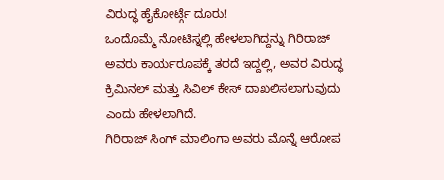ವಿರುದ್ಧ ಹೈಕೋರ್ಟ್ಗೆ ದೂರು!
ಒಂದೊಮ್ಮೆ ನೋಟಿಸ್ನಲ್ಲಿ ಹೇಳಲಾಗಿದ್ದನ್ನು ಗಿರಿರಾಜ್ ಅವರು ಕಾರ್ಯರೂಪಕ್ಕೆ ತರದೆ ಇದ್ದಲ್ಲಿ, ಅವರ ವಿರುದ್ಧ ಕ್ರಿಮಿನಲ್ ಮತ್ತು ಸಿವಿಲ್ ಕೇಸ್ ದಾಖಲಿಸಲಾಗುವುದು ಎಂದು ಹೇಳಲಾಗಿದೆ.
ಗಿರಿರಾಜ್ ಸಿಂಗ್ ಮಾಲಿಂಗಾ ಅವರು ಮೊನ್ನೆ ಆರೋಪ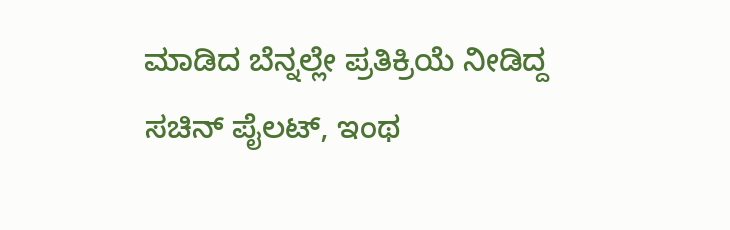ಮಾಡಿದ ಬೆನ್ನಲ್ಲೇ ಪ್ರತಿಕ್ರಿಯೆ ನೀಡಿದ್ದ ಸಚಿನ್ ಪೈಲಟ್, ಇಂಥ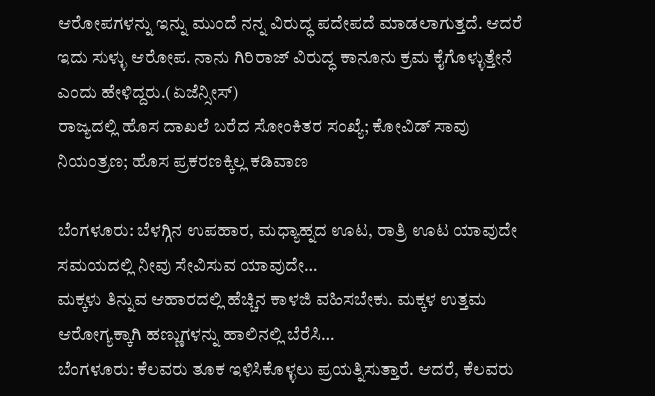ಆರೋಪಗಳನ್ನು ಇನ್ನು ಮುಂದೆ ನನ್ನ ವಿರುದ್ಧ ಪದೇಪದೆ ಮಾಡಲಾಗುತ್ತದೆ. ಆದರೆ ಇದು ಸುಳ್ಳು ಆರೋಪ. ನಾನು ಗಿರಿರಾಜ್ ವಿರುದ್ಧ ಕಾನೂನು ಕ್ರಮ ಕೈಗೊಳ್ಳುತ್ತೇನೆ ಎಂದು ಹೇಳಿದ್ದರು.(ಏಜೆನ್ಸೀಸ್)
ರಾಜ್ಯದಲ್ಲಿ ಹೊಸ ದಾಖಲೆ ಬರೆದ ಸೋಂಕಿತರ ಸಂಖ್ಯೆ; ಕೋವಿಡ್ ಸಾವು ನಿಯಂತ್ರಣ; ಹೊಸ ಪ್ರಕರಣಕ್ಕಿಲ್ಲ ಕಡಿವಾಣ

ಬೆಂಗಳೂರು: ಬೆಳಗ್ಗಿನ ಉಪಹಾರ, ಮಧ್ಯಾಹ್ನದ ಊಟ, ರಾತ್ರಿ ಊಟ ಯಾವುದೇ ಸಮಯದಲ್ಲಿ ನೀವು ಸೇವಿಸುವ ಯಾವುದೇ…
ಮಕ್ಕಳು ತಿನ್ನುವ ಆಹಾರದಲ್ಲಿ ಹೆಚ್ಚಿನ ಕಾಳಜಿ ವಹಿಸಬೇಕು. ಮಕ್ಕಳ ಉತ್ತಮ ಆರೋಗ್ಯಕ್ಕಾಗಿ ಹಣ್ಣುಗಳನ್ನು ಹಾಲಿನಲ್ಲಿ ಬೆರೆಸಿ…
ಬೆಂಗಳೂರು: ಕೆಲವರು ತೂಕ ಇಳಿಸಿಕೊಳ್ಳಲು ಪ್ರಯತ್ನಿಸುತ್ತಾರೆ. ಆದರೆ, ಕೆಲವರು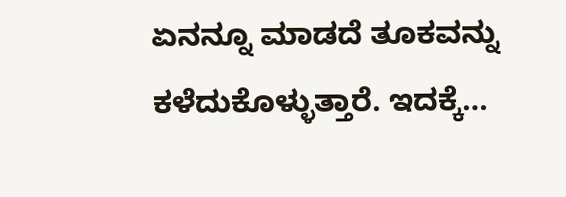ಏನನ್ನೂ ಮಾಡದೆ ತೂಕವನ್ನು ಕಳೆದುಕೊಳ್ಳುತ್ತಾರೆ. ಇದಕ್ಕೆ…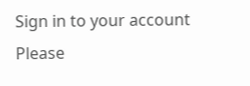Sign in to your account
Please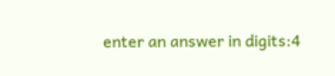enter an answer in digits:4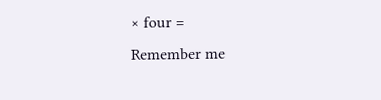× four =
Remember me